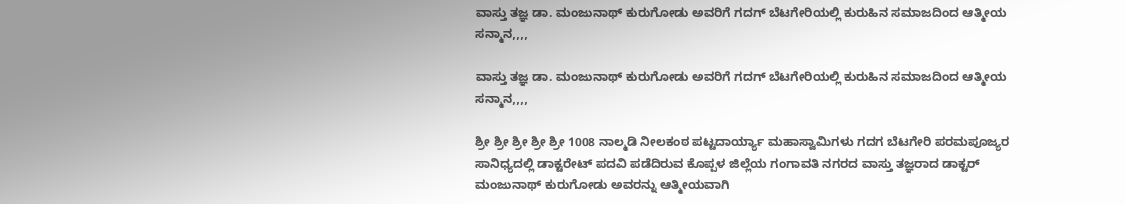ವಾಸ್ತು ತಜ್ಞ ಡಾ. ಮಂಜುನಾಥ್ ಕುರುಗೋಡು ಅವರಿಗೆ ಗದಗ್ ಬೆಟಗೇರಿಯಲ್ಲಿ ಕುರುಹಿನ ಸಮಾಜದಿಂದ ಆತ್ಮೀಯ ಸನ್ಮಾನ,,,,

ವಾಸ್ತು ತಜ್ಞ ಡಾ. ಮಂಜುನಾಥ್ ಕುರುಗೋಡು ಅವರಿಗೆ ಗದಗ್ ಬೆಟಗೇರಿಯಲ್ಲಿ ಕುರುಹಿನ ಸಮಾಜದಿಂದ ಆತ್ಮೀಯ ಸನ್ಮಾನ,,,,

ಶ್ರೀ ಶ್ರೀ ಶ್ರೀ ಶ್ರೀ ಶ್ರೀ 1008 ನಾಲ್ಮಡಿ ನೀಲಕಂಠ ಪಟ್ಟದಾರ್ಯ್ಯಾ ಮಹಾಸ್ವಾಮಿಗಳು ಗದಗ ಬೆಟಗೇರಿ ಪರಮಪೂಜ್ಯರ ಸಾನಿಧ್ಯದಲ್ಲಿ ಡಾಕ್ಟರೇಟ್ ಪದವಿ ಪಡೆದಿರುವ ಕೊಪ್ಪಳ ಜಿಲ್ಲೆಯ ಗಂಗಾವತಿ ನಗರದ ವಾಸ್ತು ತಜ್ಞರಾದ ಡಾಕ್ಟರ್ ಮಂಜುನಾಥ್ ಕುರುಗೋಡು ಅವರನ್ನು ಆತ್ಮೀಯವಾಗಿ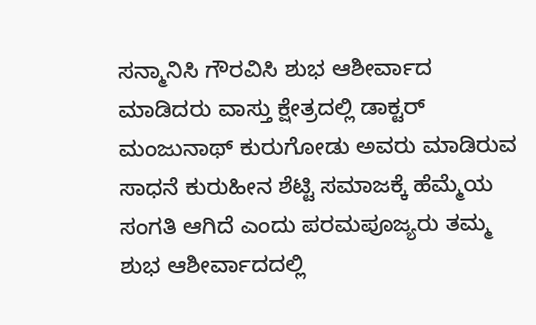ಸನ್ಮಾನಿಸಿ ಗೌರವಿಸಿ ಶುಭ ಆಶೀರ್ವಾದ ಮಾಡಿದರು ವಾಸ್ತು ಕ್ಷೇತ್ರದಲ್ಲಿ ಡಾಕ್ಟರ್ ಮಂಜುನಾಥ್ ಕುರುಗೋಡು ಅವರು ಮಾಡಿರುವ ಸಾಧನೆ ಕುರುಹೀನ ಶೆಟ್ಟಿ ಸಮಾಜಕ್ಕೆ ಹೆಮ್ಮೆಯ ಸಂಗತಿ ಆಗಿದೆ ಎಂದು ಪರಮಪೂಜ್ಯರು ತಮ್ಮ ಶುಭ ಆಶೀರ್ವಾದದಲ್ಲಿ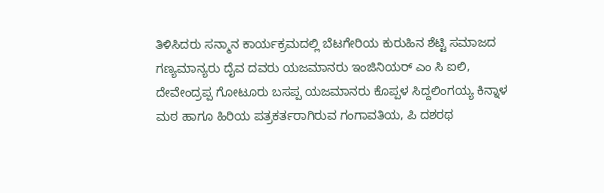ತಿಳಿಸಿದರು ಸನ್ಮಾನ ಕಾರ್ಯಕ್ರಮದಲ್ಲಿ ಬೆಟಗೇರಿಯ ಕುರುಹಿನ ಶೆಟ್ಟಿ ಸಮಾಜದ ಗಣ್ಯಮಾನ್ಯರು ದೈವ ದವರು ಯಜಮಾನರು ಇಂಜಿನಿಯರ್ ಎಂ ಸಿ ಐಲಿ, ದೇವೇಂದ್ರಪ್ಪ ಗೋಟೂರು ಬಸಪ್ಪ ಯಜಮಾನರು ಕೊಪ್ಪಳ ಸಿದ್ದಲಿಂಗಯ್ಯ ಕಿನ್ನಾಳ ಮಠ ಹಾಗೂ ಹಿರಿಯ ಪತ್ರಕರ್ತರಾಗಿರುವ ಗಂಗಾವತಿಯ, ಪಿ ದಶರಥ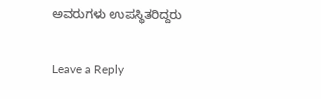ಅವರುಗಳು ಉಪಸ್ಥಿತರಿದ್ದರು

Leave a Reply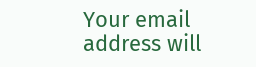Your email address will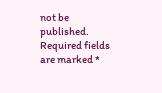not be published. Required fields are marked *